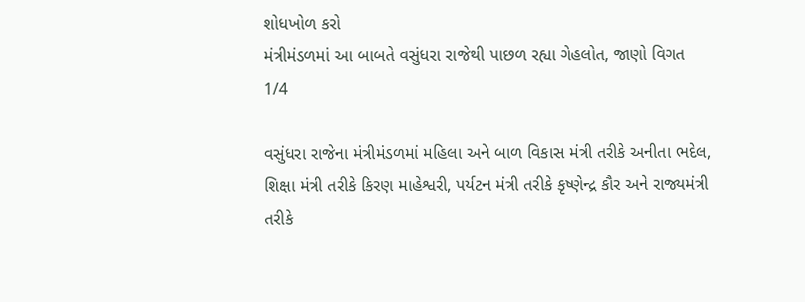શોધખોળ કરો
મંત્રીમંડળમાં આ બાબતે વસુંધરા રાજેથી પાછળ રહ્યા ગેહલોત, જાણો વિગત
1/4

વસુંધરા રાજેના મંત્રીમંડળમાં મહિલા અને બાળ વિકાસ મંત્રી તરીકે અનીતા ભદેલ, શિક્ષા મંત્રી તરીકે કિરણ માહેશ્વરી, પર્યટન મંત્રી તરીકે કૃષ્ણેન્દ્ર કૌર અને રાજ્યમંત્રી તરીકે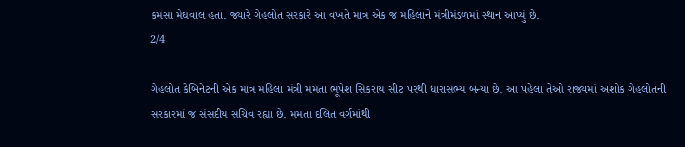કમસા મેઘવાલ હતા. જ્યારે ગેહલોત સરકારે આ વખતે માત્ર એક જ મહિલાને મંત્રીમંડળમાં સ્થાન આપ્યું છે.
2/4

ગેહલોત કેબિનેટની એક માત્ર મહિલા મંત્રી મમતા ભૂપેશ સિકરાય સીટ પરથી ધારાસભ્ય બન્યા છે. આ પહેલા તેઓ રાજ્યમાં અશોક ગેહલોતની સરકારમાં જ સંસદીય સચિવ રહ્યા છે. મમતા દલિત વર્ગમાંથી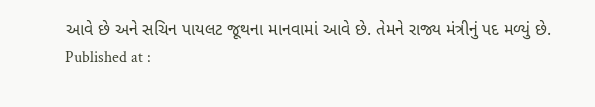આવે છે અને સચિન પાયલટ જૂથના માનવામાં આવે છે. તેમને રાજ્ય મંત્રીનું પદ મળ્યું છે.
Published at :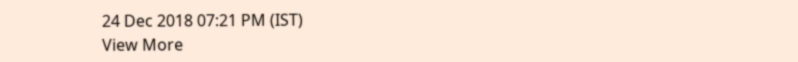24 Dec 2018 07:21 PM (IST)
View More